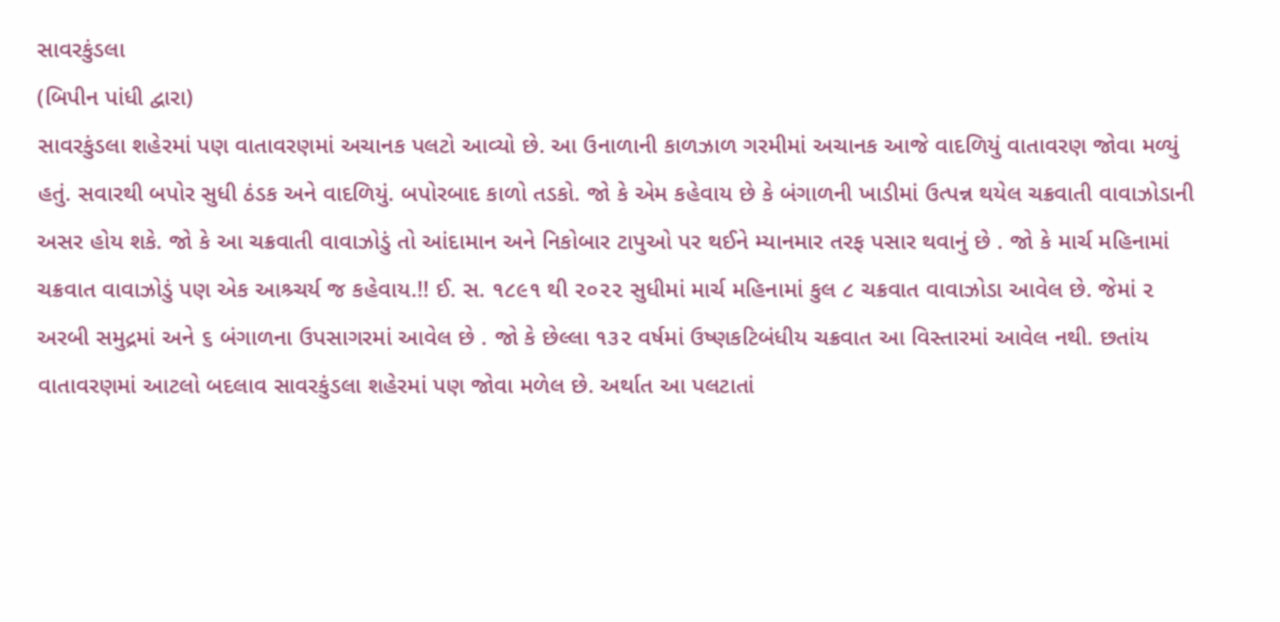સાવરકુંડલા
(બિપીન પાંધી દ્વારા)
સાવરકુંડલા શહેરમાં પણ વાતાવરણમાં અચાનક પલટો આવ્યો છે. આ ઉનાળાની કાળઝાળ ગરમીમાં અચાનક આજે વાદળિયું વાતાવરણ જોવા મળ્યું હતું. સવારથી બપોર સુધી ઠંડક અને વાદળિયું. બપોરબાદ કાળો તડકો. જો કે એમ કહેવાય છે કે બંગાળની ખાડીમાં ઉત્પન્ન થયેલ ચક્રવાતી વાવાઝોડાની અસર હોય શકે. જો કે આ ચક્રવાતી વાવાઝોડું તો આંદામાન અને નિકોબાર ટાપુઓ પર થઈને મ્યાનમાર તરફ પસાર થવાનું છે . જો કે માર્ચ મહિનામાં ચક્રવાત વાવાઝોડું પણ એક આશ્ર્ચર્ય જ કહેવાય.!! ઈ. સ. ૧૮૯૧ થી ૨૦૨૨ સુધીમાં માર્ચ મહિનામાં કુલ ૮ ચક્રવાત વાવાઝોડા આવેલ છે. જેમાં ૨ અરબી સમુદ્રમાં અને ૬ બંગાળના ઉપસાગરમાં આવેલ છે . જો કે છેલ્લા ૧૩૨ વર્ષમાં ઉષ્ણકટિબંધીય ચક્રવાત આ વિસ્તારમાં આવેલ નથી. છતાંય વાતાવરણમાં આટલો બદલાવ સાવરકુંડલા શહેરમાં પણ જોવા મળેલ છે. અર્થાત આ પલટાતાં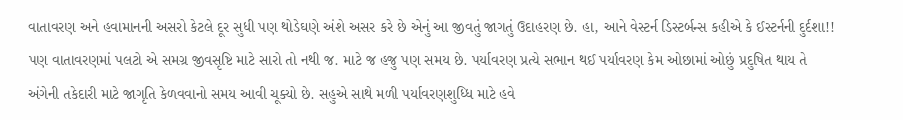વાતાવરણ અને હવામાનની અસરો કેટલે દૂર સુધી પણ થોડેઘણે અંશે અસર કરે છે એનું આ જીવતું જાગતું ઉદાહરણ છે. હા, આને વેસ્ટર્ન ડિસ્ટર્બન્સ કહીએ કે ઈસ્ટર્નની દુર્દશા!! પણ વાતાવરણમાં પલટો એ સમગ્ર જીવસૃષ્ટિ માટે સારો તો નથી જ. માટે જ હજુ પણ સમય છે. પર્યાવરણ પ્રત્યે સભાન થઈ પર્યાવરણ કેમ ઓછામાં ઓછું પ્રદુષિત થાય તે અંગેની તકેદારી માટે જાગૃતિ કેળવવાનો સમય આવી ચૂક્યો છે. સહુએ સાથે મળી પર્યાવરણશુધ્ધિ માટે હવે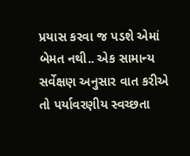પ્રયાસ કરવા જ પડશે એમાં બેમત નથી.. એક સામાન્ય સર્વેક્ષણ અનુસાર વાત કરીએ તો પર્યાવરણીય સ્વચ્છતા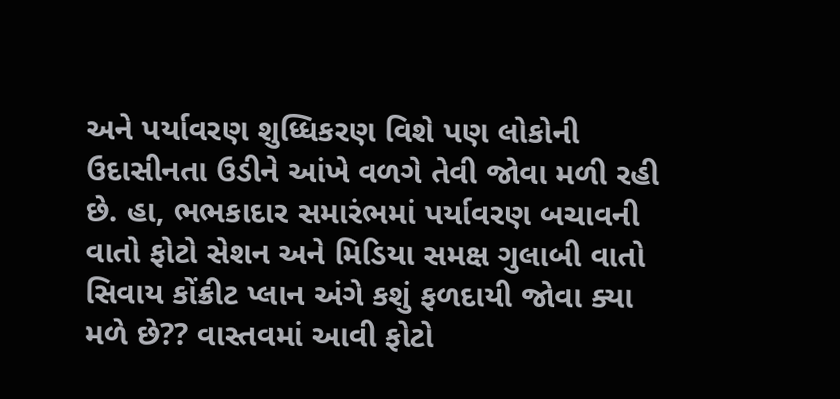અને પર્યાવરણ શુધ્ધિકરણ વિશે પણ લોકોની ઉદાસીનતા ઉડીને આંખે વળગે તેવી જોવા મળી રહી છે. હા, ભભકાદાર સમારંભમાં પર્યાવરણ બચાવની વાતો ફોટો સેશન અને મિડિયા સમક્ષ ગુલાબી વાતો સિવાય કોંક્રીટ પ્લાન અંગે કશું ફળદાયી જોવા ક્યા મળે છે?? વાસ્તવમાં આવી ફોટો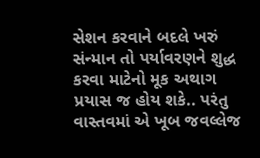સેશન કરવાને બદલે ખરું સંન્માન તો પર્યાવરણને શુદ્ધ કરવા માટેનો મૂક અથાગ પ્રયાસ જ હોય શકે.. પરંતુ વાસ્તવમાં એ ખૂબ જવલ્લેજ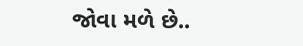જોવા મળે છે..